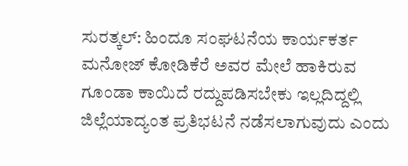ಸುರತ್ಕಲ್: ಹಿಂದೂ ಸಂಘಟನೆಯ ಕಾರ್ಯಕರ್ತ ಮನೋಜ್ ಕೋಡಿಕೆರೆ ಅವರ ಮೇಲೆ ಹಾಕಿರುವ ಗೂಂಡಾ ಕಾಯಿದೆ ರದ್ದುಪಡಿಸಬೇಕು ಇಲ್ಲದಿದ್ದಲ್ಲಿ ಜಿಲ್ಲೆಯಾದ್ಯಂತ ಪ್ರತಿಭಟನೆ ನಡೆಸಲಾಗುವುದು ಎಂದು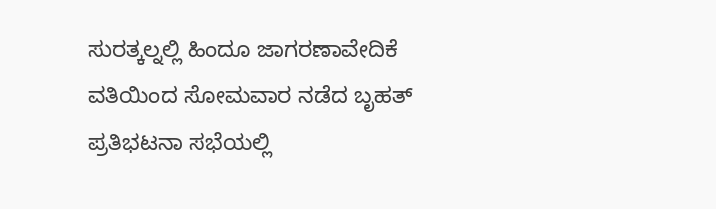ಸುರತ್ಕಲ್ನಲ್ಲಿ ಹಿಂದೂ ಜಾಗರಣಾವೇದಿಕೆ ವತಿಯಿಂದ ಸೋಮವಾರ ನಡೆದ ಬೃಹತ್ ಪ್ರತಿಭಟನಾ ಸಭೆಯಲ್ಲಿ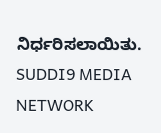ನಿರ್ಧರಿಸಲಾಯಿತು.
SUDDI9 MEDIA NETWORK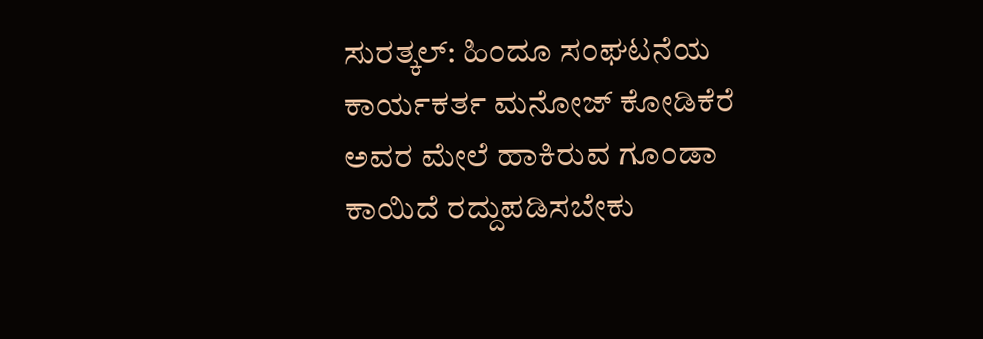ಸುರತ್ಕಲ್: ಹಿಂದೂ ಸಂಘಟನೆಯ ಕಾರ್ಯಕರ್ತ ಮನೋಜ್ ಕೋಡಿಕೆರೆ ಅವರ ಮೇಲೆ ಹಾಕಿರುವ ಗೂಂಡಾ ಕಾಯಿದೆ ರದ್ದುಪಡಿಸಬೇಕು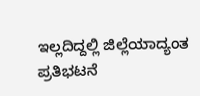ಇಲ್ಲದಿದ್ದಲ್ಲಿ ಜಿಲ್ಲೆಯಾದ್ಯಂತ ಪ್ರತಿಭಟನೆ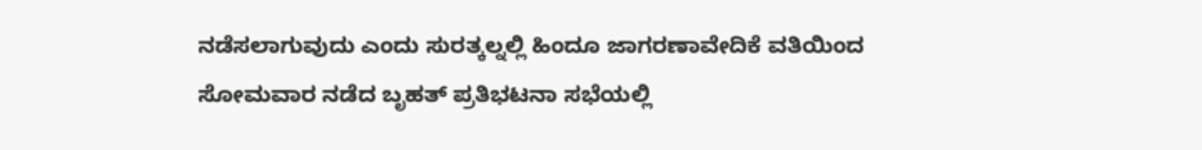ನಡೆಸಲಾಗುವುದು ಎಂದು ಸುರತ್ಕಲ್ನಲ್ಲಿ ಹಿಂದೂ ಜಾಗರಣಾವೇದಿಕೆ ವತಿಯಿಂದ ಸೋಮವಾರ ನಡೆದ ಬೃಹತ್ ಪ್ರತಿಭಟನಾ ಸಭೆಯಲ್ಲಿ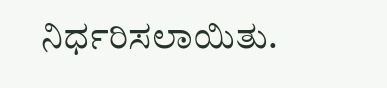ನಿರ್ಧರಿಸಲಾಯಿತು.